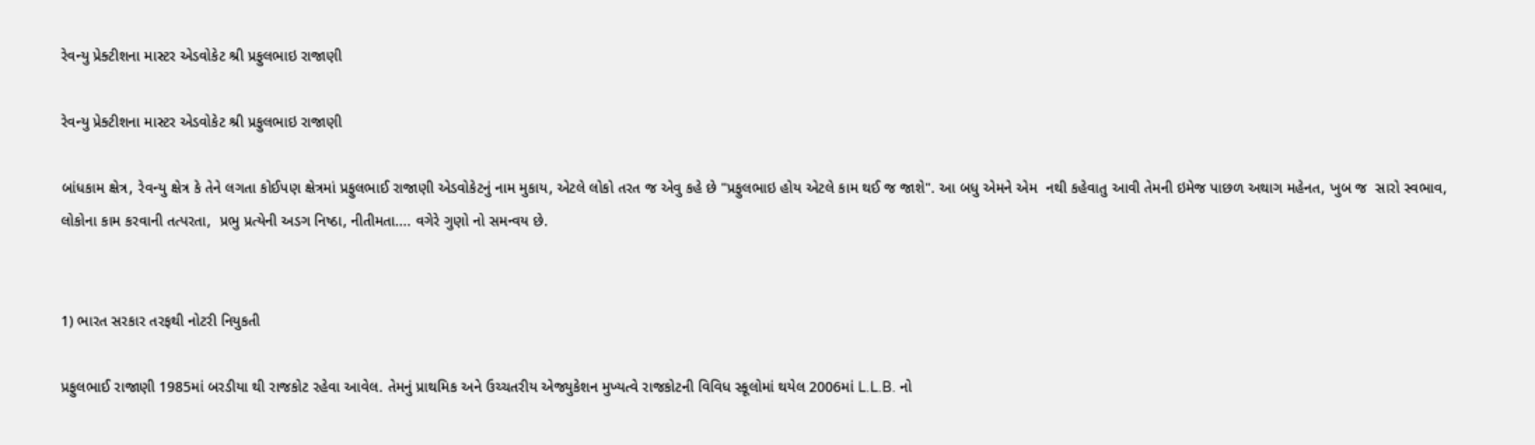રેવન્યુ પ્રેક્ટીશના માસ્ટર એડવોકેટ શ્રી પ્રફુલભાઇ રાજાણી

રેવન્યુ પ્રેક્ટીશના માસ્ટર એડવોકેટ શ્રી પ્રફુલભાઇ રાજાણી

બાંધકામ ક્ષેત્ર, રેવન્યુ ક્ષેત્ર કે તેને લગતા કોઈપણ ક્ષેત્રમાં પ્રફુલભાઈ રાજાણી એડવોકેટનું નામ મુકાય, એટલે લોકો તરત જ એવુ કહે છે "પ્રફુલભાઇ હોય એટલે કામ થઈ જ જાશે". આ બધુ એમને એમ  નથી કહેવાતુ આવી તેમની ઇમેજ પાછળ અથાગ મહેનત, ખુબ જ  સારો સ્વભાવ, લોકોના કામ કરવાની તત્પરતા,  પ્રભુ પ્રત્યેની અડગ નિષ્ઠા, નીતીમતા.... વગેરે ગુણો નો સમન્વય છે.


1) ભારત સરકાર તરફથી નોટરી નિયુકતી

પ્રફુલભાઈ રાજાણી 1985માં બરડીયા થી રાજકોટ રહેવા આવેલ. તેમનું પ્રાથમિક અને ઉચ્ચતરીય એજ્યુકેશન મુખ્યત્વે રાજકોટની વિવિધ સ્કૂલોમાં થયેલ 2006માં L.L.B. નો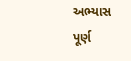અભ્યાસ પૂર્ણ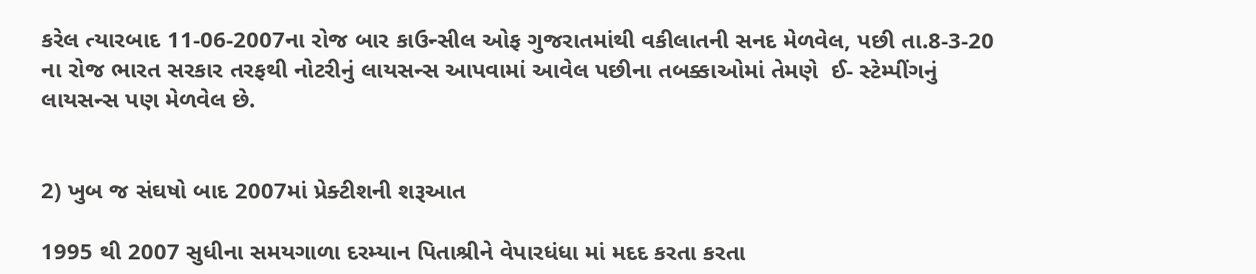કરેલ ત્યારબાદ 11-06-2007ના રોજ બાર કાઉન્સીલ ઓફ ગુજરાતમાંથી વકીલાતની સનદ મેળવેલ, પછી તા.8-3-20 ના રોજ ભારત સરકાર તરફથી નોટરીનું લાયસન્સ આપવામાં આવેલ પછીના તબક્કાઓમાં તેમણે  ઈ- સ્ટેમ્પીંગનું લાયસન્સ પણ મેળવેલ છે.


2) ખુબ જ સંઘષો બાદ 2007માં પ્રેક્ટીશની શરૂઆત

1995 થી 2007 સુધીના સમયગાળા દરમ્યાન પિતાશ્રીને વેપારધંધા માં મદદ કરતા કરતા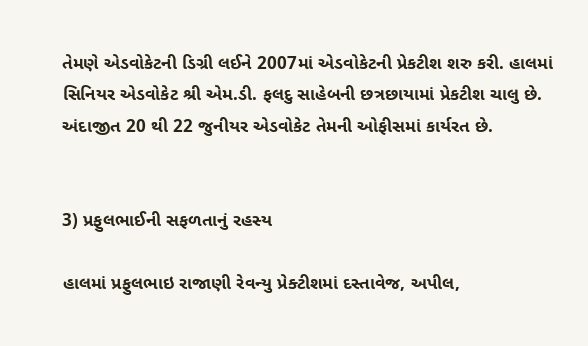તેમણે એડવોકેટની ડિગ્રી લઈને 2007માં એડવોકેટની પ્રેકટીશ શરુ કરી. હાલમાં સિનિયર એડવોકેટ શ્રી એમ.ડી. ફલદુ સાહેબની છત્રછાયામાં પ્રેકટીશ ચાલુ છે. અંદાજીત 20 થી 22 જુનીયર એડવોકેટ તેમની ઓફીસમાં કાર્યરત છે.


3) પ્રફુલભાઈની સફળતાનું રહસ્ય

હાલમાં પ્રફુલભાઇ રાજાણી રેવન્યુ પ્રેક્ટીશમાં દસ્તાવેજ, અપીલ,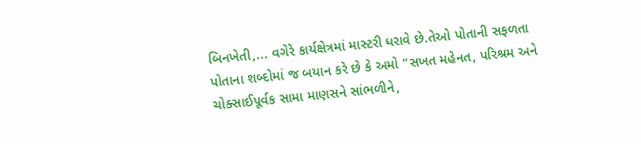બિનખેતી,... વગેરે કાર્યક્ષેત્રમાં માસ્ટરી ધરાવે છે.તેઓ પોતાની સફળતા પોતાના શબ્દોમાં જ બયાન કરે છે કે અમો "સખત મહેનત, પરિશ્રમ અને ચોક્સાઈપૂર્વક સામા માણસને સાંભળીને,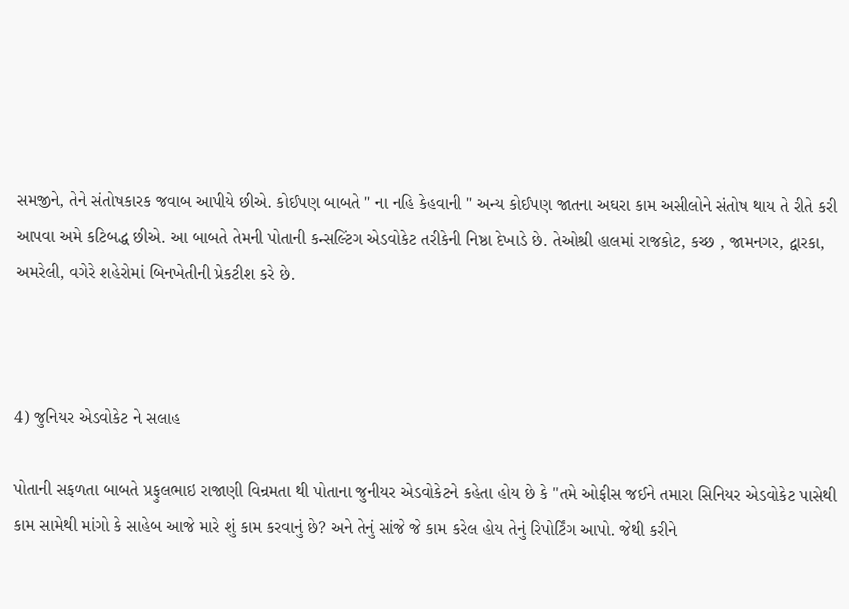સમજીને, તેને સંતોષકારક જવાબ આપીયે છીએ. કોઈપણ બાબતે " ના નહિ કેહવાની " અન્ય કોઈપણ જાતના અઘરા કામ અસીલોને સંતોષ થાય તે રીતે કરી આપવા અમે કટિબદ્ધ છીએ. આ બાબતે તેમની પોતાની કન્સલ્ટિંગ એડવોકેટ તરીકેની નિષ્ઠા દેખાડે છે. તેઓશ્રી હાલમાં રાજકોટ, કચ્છ , જામનગર, દ્વારકા, અમરેલી, વગેરે શહેરોમાં બિનખેતીની પ્રેકટીશ કરે છે.



4) જુનિયર એડવોકેટ ને સલાહ

પોતાની સફળતા બાબતે પ્રફુલભાઇ રાજાણી વિન્રમતા થી પોતાના જુનીયર એડવોકેટને કહેતા હોય છે કે "તમે ઓફીસ જઈને તમારા સિનિયર એડવોકેટ પાસેથી કામ સામેથી માંગો કે સાહેબ આજે મારે શું કામ કરવાનું છે? અને તેનું સાંજે જે કામ કરેલ હોય તેનું રિપોર્ટિંગ આપો. જેથી કરીને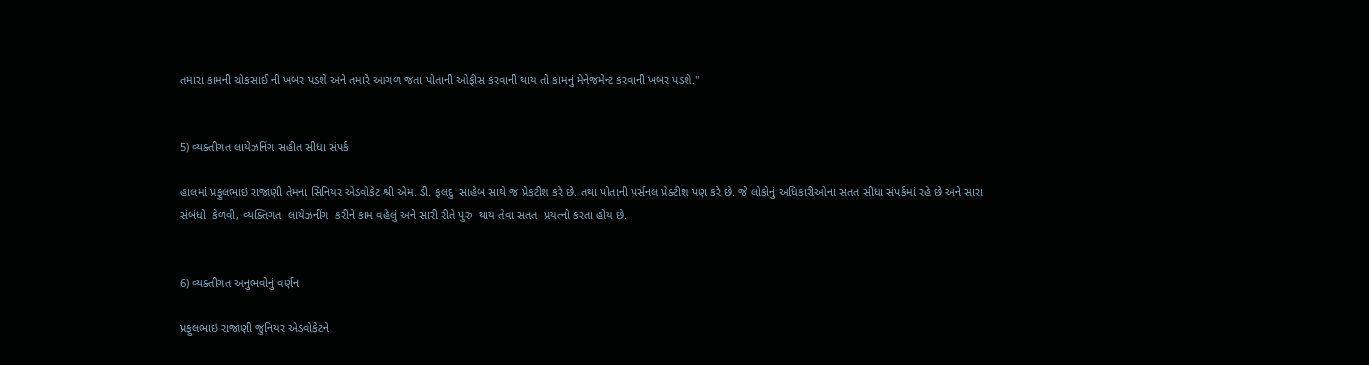તમારા કામની ચોકસાઈ ની ખબર પડશે અને તમારે આગળ જતા પોતાની ઓફીસ કરવાની થાય તો કામનું મેનેજમેન્ટ કરવાની ખબર પડશે."


5) વ્યક્તીગત લાયેઝનિંગ સહીત સીધા સંપર્ક

હાલમાં પ્રફુલભાઇ રાજાણી તેમના સિનિયર એડવોકેટ શ્રી એમ. ડી. ફલદુ  સાહેબ સાથે જ પ્રેકટીશ કરે છે. તથા પોતાની પર્સનલ પ્રેક્ટીશ પણ કરે છે. જે લોકોનું અધિકારીઓના સતત સીધા સંપર્કમાં રહે છે અને સારા સંબંધો  કેળવી, વ્યક્તિગત  લાયેઝનીંગ  કરીને કામ વહેલું અને સારી રીતે પુરુ  થાય તેવા સતત  પ્રયત્નો કરતા હોય છે.


6) વ્યક્તીગત અનુભવોનું વર્ણન

પ્રફુલભાઇ રાજાણી જુનિયર એડવોકેટને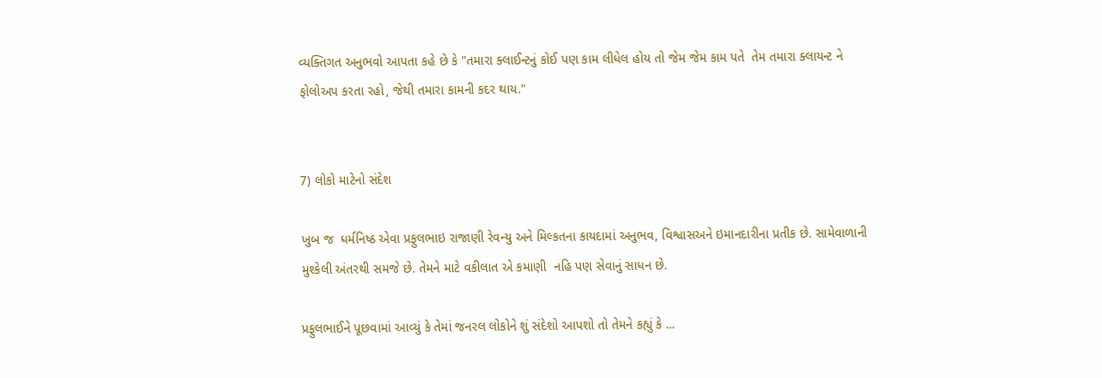વ્યક્તિગત અનુભવો આપતા કહે છે કે "તમારા ક્લાઈન્ટનું કોઈ પણ કામ લીધેલ હોય તો જેમ જેમ કામ પતે  તેમ તમારા ક્લાયન્ટ ને ફોલોઅપ કરતા રહો, જેથી તમારા કામની કદર થાય."


7) લોકો માટેનો સંદેશ

ખુબ જ  ધર્મનિષ્ઠ એવા પ્રફુલભાઇ રાજાણી રેવન્યુ અને મિલ્કતના કાયદામાં અનુભવ, વિશ્વાસઅને ઇમાનદારીના પ્રતીક છે. સામેવાળાની મુશ્કેલી અંતરથી સમજે છે. તેમને માટે વકીલાત એ કમાણી  નહિ પણ સેવાનું સાધન છે.

પ્રફુલભાઈને પૂછવામાં આવ્યું કે તેમાં જનરલ લોકોને શું સંદેશો આપશો તો તેમને કહ્યું કે ...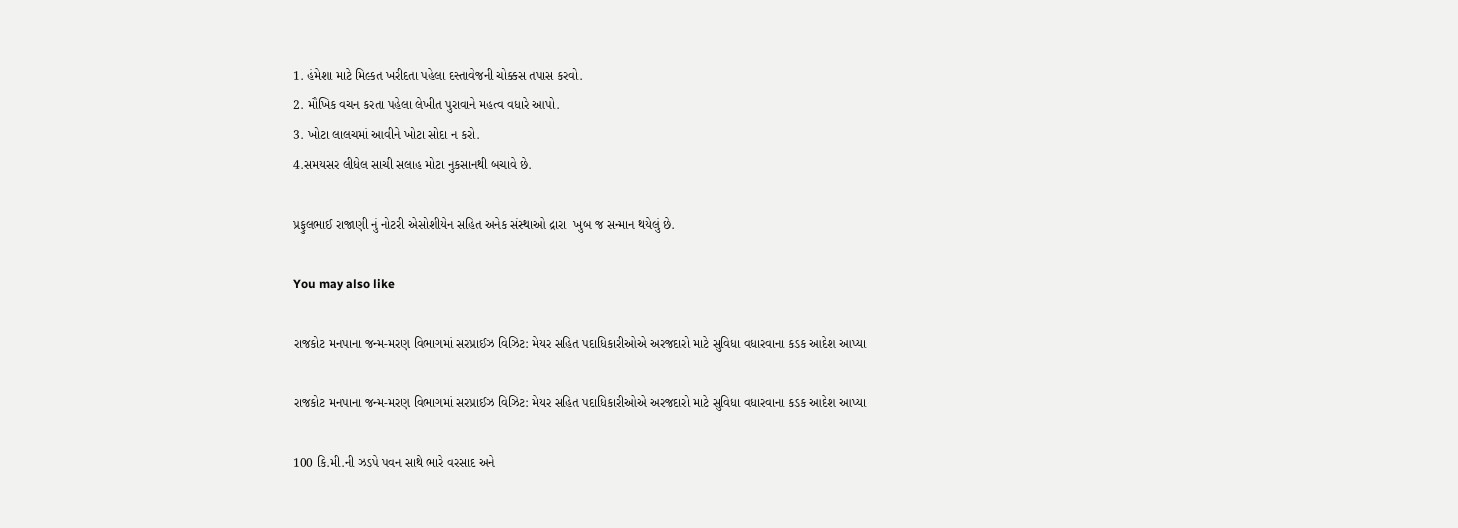1. હંમેશા માટે મિલ્કત ખરીદતા પહેલા દસ્તાવેજની ચોક્કસ તપાસ કરવો.
2. મૌખિક વચન કરતા પહેલા લેખીત પુરાવાને મહત્વ વધારે આપો.
3. ખોટા લાલચમાં આવીને ખોટા સોદા ન કરો.
4.સમયસર લીધેલ સાચી સલાહ મોટા નુકસાનથી બચાવે છે.

પ્રફુલભાઈ રાજાણી નું નોટરી એસોશીયેન સહિત અનેક સંસ્થાઓ દ્રારા  ખુબ જ સન્માન થયેલું છે.

You may also like

રાજકોટ મનપાના જન્મ-મરણ વિભાગમાં સરપ્રાઈઝ વિઝિટ: મેયર સહિત પદાધિકારીઓએ અરજદારો માટે સુવિધા વધારવાના કડક આદેશ આપ્યા

રાજકોટ મનપાના જન્મ-મરણ વિભાગમાં સરપ્રાઈઝ વિઝિટ: મેયર સહિત પદાધિકારીઓએ અરજદારો માટે સુવિધા વધારવાના કડક આદેશ આપ્યા

100 કિ.મી.ની ઝડપે પવન સાથે ભારે વરસાદ અને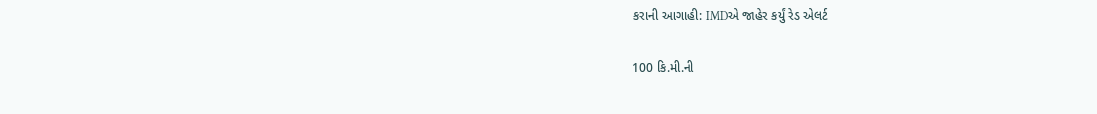કરાની આગાહી: IMDએ જાહેર કર્યું રેડ એલર્ટ

100 કિ.મી.ની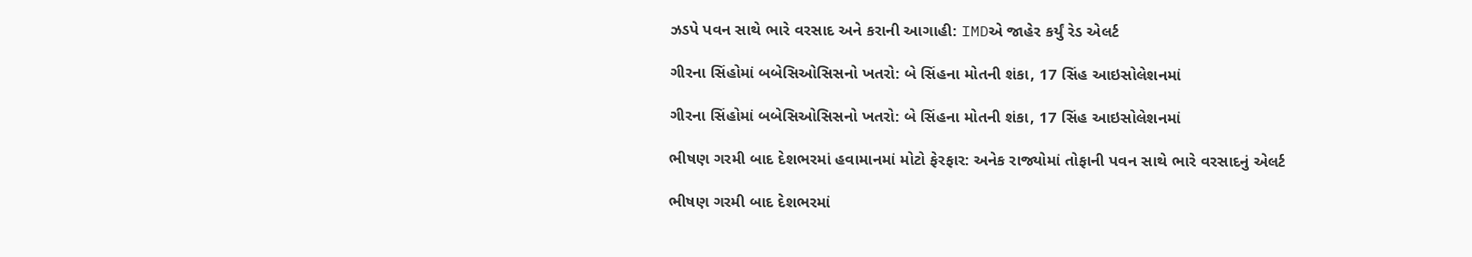ઝડપે પવન સાથે ભારે વરસાદ અને કરાની આગાહી: IMDએ જાહેર કર્યું રેડ એલર્ટ

ગીરના સિંહોમાં બબેસિઓસિસનો ખતરો: બે સિંહના મોતની શંકા, 17 સિંહ આઇસોલેશનમાં

ગીરના સિંહોમાં બબેસિઓસિસનો ખતરો: બે સિંહના મોતની શંકા, 17 સિંહ આઇસોલેશનમાં

ભીષણ ગરમી બાદ દેશભરમાં હવામાનમાં મોટો ફેરફાર: અનેક રાજ્યોમાં તોફાની પવન સાથે ભારે વરસાદનું એલર્ટ

ભીષણ ગરમી બાદ દેશભરમાં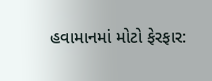હવામાનમાં મોટો ફેરફાર: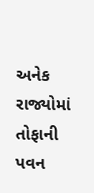અનેક રાજ્યોમાં તોફાની પવન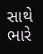સાથે ભારે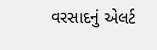વરસાદનું એલર્ટ